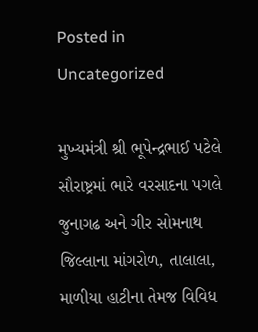Posted in Uncategorized

મુખ્યમંત્રી શ્રી ભૂપેન્દ્રભાઈ પટેલે સૌરાષ્ટ્રમાં ભારે વરસાદના પગલે જુનાગઢ અને ગીર સોમનાથ જિલ્લાના માંગરોળ, તાલાલા, માળીયા હાટીના તેમજ વિવિધ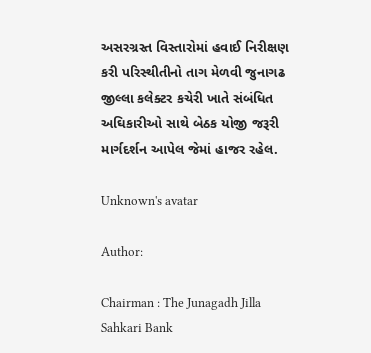અસરગ્રસ્ત વિસ્તારોમાં હવાઈ નિરીક્ષણ કરી પરિસ્થીતીનો તાગ મેળવી જુનાગઢ જીલ્લા કલેક્ટર કચેરી ખાતે સંબંધિત અઘિકારીઓ સાથે બેઠક યોજી જરૂરી માર્ગદર્શન આપેલ જેમાં હાજર રહેલ.

Unknown's avatar

Author:

Chairman : The Junagadh Jilla Sahkari Bank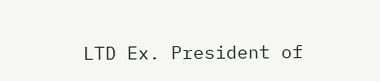LTD Ex. President of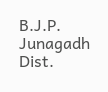B.J.P. Junagadh Dist.